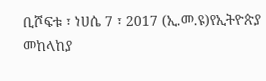ቢሾፍቱ ፣ ነሀሴ 7 ፣ 2017 (ኢ.መ.ዩ)የኢትዮጵያ መከላከያ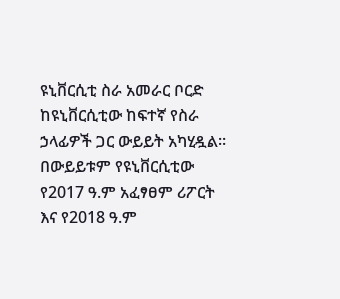ዩኒቨርሲቲ ስራ አመራር ቦርድ ከዩኒቨርሲቲው ከፍተኛ የስራ ኃላፊዎች ጋር ውይይት አካሂዷል። በውይይቱም የዩኒቨርሲቲው የ2017 ዓ.ም አፈፃፀም ሪፖርት እና የ2018 ዓ.ም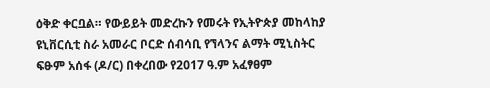ዕቅድ ቀርቧል። የውይይት መድረኩን የመሩት የኢትዮጵያ መከላከያ ዩኒቨርሲቲ ስራ አመራር ቦርድ ሰብሳቢ የኘላንና ልማት ሚኒስትር ፍፁም አሰፋ (ዶ/ር) በቀረበው የ2017 ዓ.ም አፈፃፀም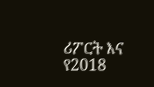ሪፖርት እና የ2018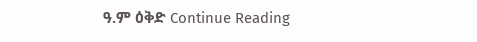ዓ.ም ዕቅድ Continue Reading